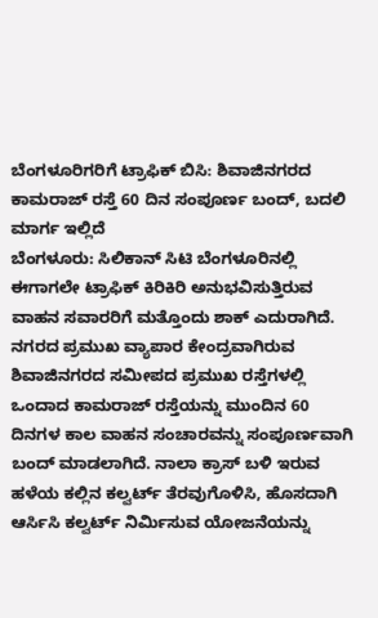ಬೆಂಗಳೂರಿಗರಿಗೆ ಟ್ರಾಫಿಕ್ ಬಿಸಿ: ಶಿವಾಜಿನಗರದ ಕಾಮರಾಜ್ ರಸ್ತೆ 60 ದಿನ ಸಂಪೂರ್ಣ ಬಂದ್, ಬದಲಿ ಮಾರ್ಗ ಇಲ್ಲಿದೆ
ಬೆಂಗಳೂರು: ಸಿಲಿಕಾನ್ ಸಿಟಿ ಬೆಂಗಳೂರಿನಲ್ಲಿ ಈಗಾಗಲೇ ಟ್ರಾಫಿಕ್ ಕಿರಿಕಿರಿ ಅನುಭವಿಸುತ್ತಿರುವ ವಾಹನ ಸವಾರರಿಗೆ ಮತ್ತೊಂದು ಶಾಕ್ ಎದುರಾಗಿದೆ. ನಗರದ ಪ್ರಮುಖ ವ್ಯಾಪಾರ ಕೇಂದ್ರವಾಗಿರುವ ಶಿವಾಜಿನಗರದ ಸಮೀಪದ ಪ್ರಮುಖ ರಸ್ತೆಗಳಲ್ಲಿ ಒಂದಾದ ಕಾಮರಾಜ್ ರಸ್ತೆಯನ್ನು ಮುಂದಿನ 60 ದಿನಗಳ ಕಾಲ ವಾಹನ ಸಂಚಾರವನ್ನು ಸಂಪೂರ್ಣವಾಗಿ ಬಂದ್ ಮಾಡಲಾಗಿದೆ. ನಾಲಾ ಕ್ರಾಸ್ ಬಳಿ ಇರುವ ಹಳೆಯ ಕಲ್ಲಿನ ಕಲ್ವರ್ಟ್ ತೆರವುಗೊಳಿಸಿ, ಹೊಸದಾಗಿ ಆರ್ಸಿಸಿ ಕಲ್ವರ್ಟ್ ನಿರ್ಮಿಸುವ ಯೋಜನೆಯನ್ನು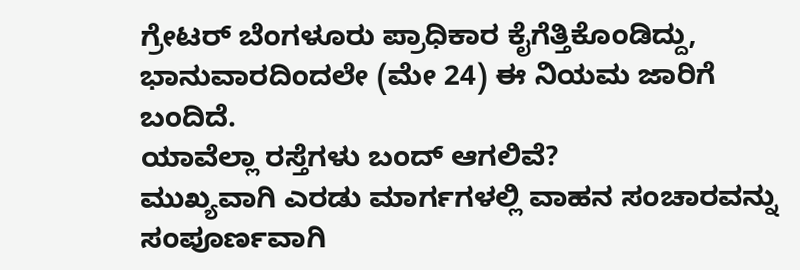ಗ್ರೇಟರ್ ಬೆಂಗಳೂರು ಪ್ರಾಧಿಕಾರ ಕೈಗೆತ್ತಿಕೊಂಡಿದ್ದು, ಭಾನುವಾರದಿಂದಲೇ (ಮೇ 24) ಈ ನಿಯಮ ಜಾರಿಗೆ ಬಂದಿದೆ.
ಯಾವೆಲ್ಲಾ ರಸ್ತೆಗಳು ಬಂದ್ ಆಗಲಿವೆ?
ಮುಖ್ಯವಾಗಿ ಎರಡು ಮಾರ್ಗಗಳಲ್ಲಿ ವಾಹನ ಸಂಚಾರವನ್ನು ಸಂಪೂರ್ಣವಾಗಿ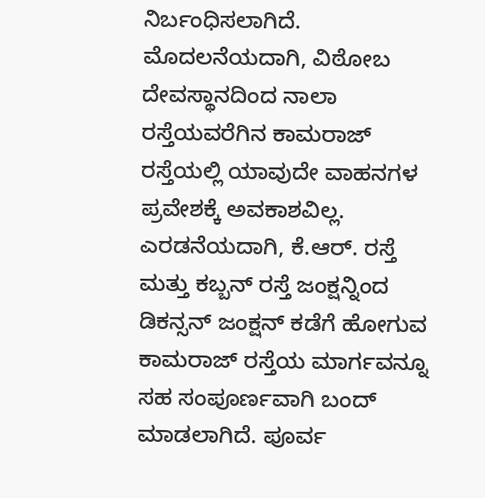ನಿರ್ಬಂಧಿಸಲಾಗಿದೆ. ಮೊದಲನೆಯದಾಗಿ, ವಿಠೋಬ ದೇವಸ್ಥಾನದಿಂದ ನಾಲಾ ರಸ್ತೆಯವರೆಗಿನ ಕಾಮರಾಜ್ ರಸ್ತೆಯಲ್ಲಿ ಯಾವುದೇ ವಾಹನಗಳ ಪ್ರವೇಶಕ್ಕೆ ಅವಕಾಶವಿಲ್ಲ. ಎರಡನೆಯದಾಗಿ, ಕೆ.ಆರ್. ರಸ್ತೆ ಮತ್ತು ಕಬ್ಬನ್ ರಸ್ತೆ ಜಂಕ್ಷನ್ನಿಂದ ಡಿಕನ್ಸನ್ ಜಂಕ್ಷನ್ ಕಡೆಗೆ ಹೋಗುವ ಕಾಮರಾಜ್ ರಸ್ತೆಯ ಮಾರ್ಗವನ್ನೂ ಸಹ ಸಂಪೂರ್ಣವಾಗಿ ಬಂದ್ ಮಾಡಲಾಗಿದೆ. ಪೂರ್ವ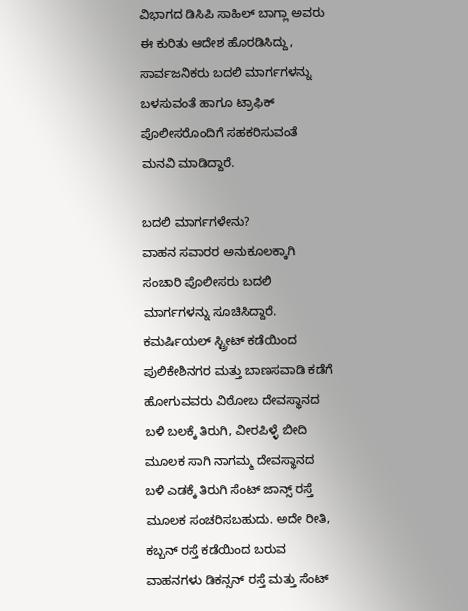ವಿಭಾಗದ ಡಿಸಿಪಿ ಸಾಹಿಲ್ ಬಾಗ್ಲಾ ಅವರು ಈ ಕುರಿತು ಆದೇಶ ಹೊರಡಿಸಿದ್ದು, ಸಾರ್ವಜನಿಕರು ಬದಲಿ ಮಾರ್ಗಗಳನ್ನು ಬಳಸುವಂತೆ ಹಾಗೂ ಟ್ರಾಫಿಕ್ ಪೊಲೀಸರೊಂದಿಗೆ ಸಹಕರಿಸುವಂತೆ ಮನವಿ ಮಾಡಿದ್ದಾರೆ.

ಬದಲಿ ಮಾರ್ಗಗಳೇನು?
ವಾಹನ ಸವಾರರ ಅನುಕೂಲಕ್ಕಾಗಿ ಸಂಚಾರಿ ಪೊಲೀಸರು ಬದಲಿ ಮಾರ್ಗಗಳನ್ನು ಸೂಚಿಸಿದ್ದಾರೆ. ಕಮರ್ಷಿಯಲ್ ಸ್ಟ್ರೀಟ್ ಕಡೆಯಿಂದ ಪುಲಿಕೇಶಿನಗರ ಮತ್ತು ಬಾಣಸವಾಡಿ ಕಡೆಗೆ ಹೋಗುವವರು ವಿಠೋಬ ದೇವಸ್ಥಾನದ ಬಳಿ ಬಲಕ್ಕೆ ತಿರುಗಿ, ವೀರಪಿಳ್ಳೆ ಬೀದಿ ಮೂಲಕ ಸಾಗಿ ನಾಗಮ್ಮ ದೇವಸ್ಥಾನದ ಬಳಿ ಎಡಕ್ಕೆ ತಿರುಗಿ ಸೆಂಟ್ ಜಾನ್ಸ್ ರಸ್ತೆ ಮೂಲಕ ಸಂಚರಿಸಬಹುದು. ಅದೇ ರೀತಿ, ಕಬ್ಬನ್ ರಸ್ತೆ ಕಡೆಯಿಂದ ಬರುವ ವಾಹನಗಳು ಡಿಕನ್ಸನ್ ರಸ್ತೆ ಮತ್ತು ಸೆಂಟ್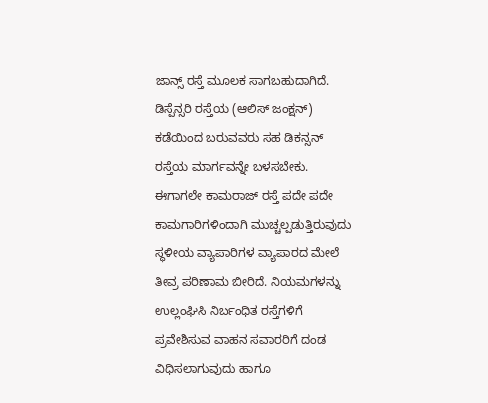ಜಾನ್ಸ್ ರಸ್ತೆ ಮೂಲಕ ಸಾಗಬಹುದಾಗಿದೆ. ಡಿಸ್ಪೆನ್ಸರಿ ರಸ್ತೆಯ (ಆಲಿಸ್ ಜಂಕ್ಷನ್) ಕಡೆಯಿಂದ ಬರುವವರು ಸಹ ಡಿಕನ್ಸನ್ ರಸ್ತೆಯ ಮಾರ್ಗವನ್ನೇ ಬಳಸಬೇಕು.
ಈಗಾಗಲೇ ಕಾಮರಾಜ್ ರಸ್ತೆ ಪದೇ ಪದೇ ಕಾಮಗಾರಿಗಳಿಂದಾಗಿ ಮುಚ್ಚಲ್ಪಡುತ್ತಿರುವುದು ಸ್ಥಳೀಯ ವ್ಯಾಪಾರಿಗಳ ವ್ಯಾಪಾರದ ಮೇಲೆ ತೀವ್ರ ಪರಿಣಾಮ ಬೀರಿದೆ. ನಿಯಮಗಳನ್ನು ಉಲ್ಲಂಘಿಸಿ ನಿರ್ಬಂಧಿತ ರಸ್ತೆಗಳಿಗೆ ಪ್ರವೇಶಿಸುವ ವಾಹನ ಸವಾರರಿಗೆ ದಂಡ ವಿಧಿಸಲಾಗುವುದು ಹಾಗೂ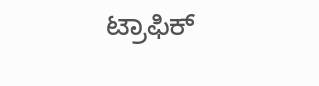ಟ್ರಾಫಿಕ್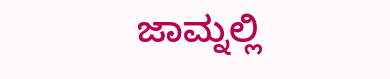ಜಾಮ್ನಲ್ಲಿ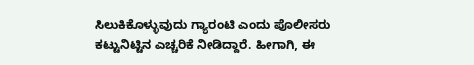ಸಿಲುಕಿಕೊಳ್ಳುವುದು ಗ್ಯಾರಂಟಿ ಎಂದು ಪೊಲೀಸರು ಕಟ್ಟುನಿಟ್ಟಿನ ಎಚ್ಚರಿಕೆ ನೀಡಿದ್ದಾರೆ. ಹೀಗಾಗಿ, ಈ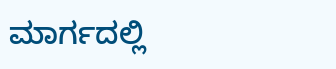ಮಾರ್ಗದಲ್ಲಿ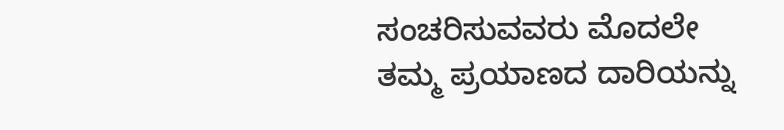ಸಂಚರಿಸುವವರು ಮೊದಲೇ ತಮ್ಮ ಪ್ರಯಾಣದ ದಾರಿಯನ್ನು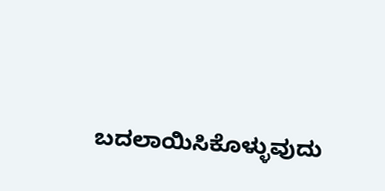ಬದಲಾಯಿಸಿಕೊಳ್ಳುವುದು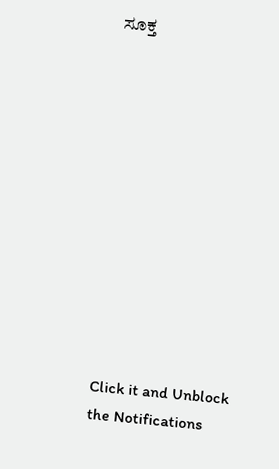ಸೂಕ್ತ












Click it and Unblock the Notifications